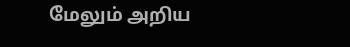மேலும் அறிய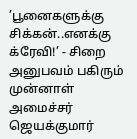’பூனைகளுக்கு சிக்கன்..எனக்கு க்ரேவி!’ - சிறை அனுபவம் பகிரும் முன்னாள் அமைச்சர் ஜெயக்குமார்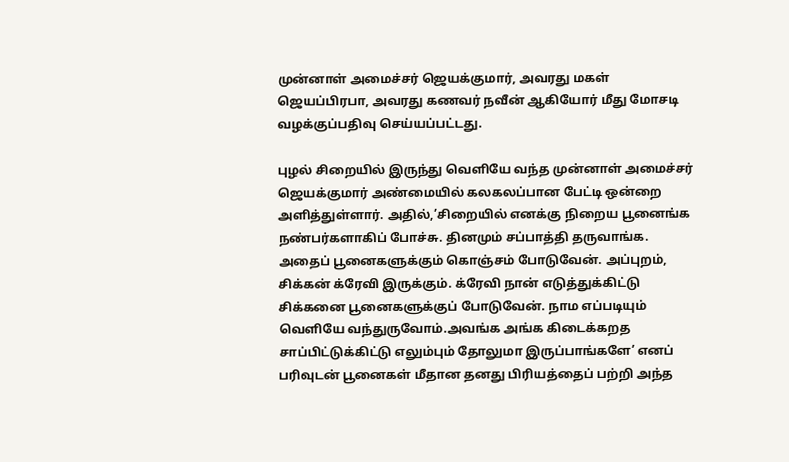முன்னாள் அமைச்சர் ஜெயக்குமார், அவரது மகள் ஜெயப்பிரபா, அவரது கணவர் நவீன் ஆகியோர் மீது மோசடி வழக்குப்பதிவு செய்யப்பட்டது.

புழல் சிறையில் இருந்து வெளியே வந்த முன்னாள் அமைச்சர் ஜெயக்குமார் அண்மையில் கலகலப்பான பேட்டி ஒன்றை அளித்துள்ளார். அதில்,’சிறையில் எனக்கு நிறைய பூனைங்க நண்பர்களாகிப் போச்சு. தினமும் சப்பாத்தி தருவாங்க. அதைப் பூனைகளுக்கும் கொஞ்சம் போடுவேன். அப்புறம், சிக்கன் க்ரேவி இருக்கும். க்ரேவி நான் எடுத்துக்கிட்டு சிக்கனை பூனைகளுக்குப் போடுவேன். நாம எப்படியும் வெளியே வந்துருவோம்.அவங்க அங்க கிடைக்கறத சாப்பிட்டுக்கிட்டு எலும்பும் தோலுமா இருப்பாங்களே’ எனப் பரிவுடன் பூனைகள் மீதான தனது பிரியத்தைப் பற்றி அந்த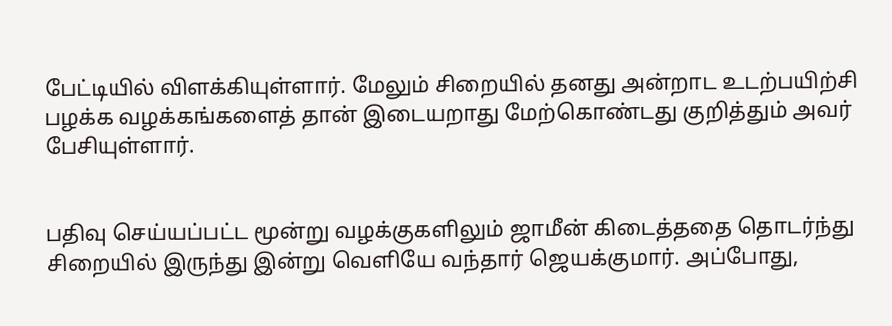பேட்டியில் விளக்கியுள்ளார். மேலும் சிறையில் தனது அன்றாட உடற்பயிற்சி பழக்க வழக்கங்களைத் தான் இடையறாது மேற்கொண்டது குறித்தும் அவர் பேசியுள்ளார்.


பதிவு செய்யப்பட்ட மூன்று வழக்குகளிலும் ஜாமீன் கிடைத்ததை தொடர்ந்து சிறையில் இருந்து இன்று வெளியே வந்தார் ஜெயக்குமார். அப்போது,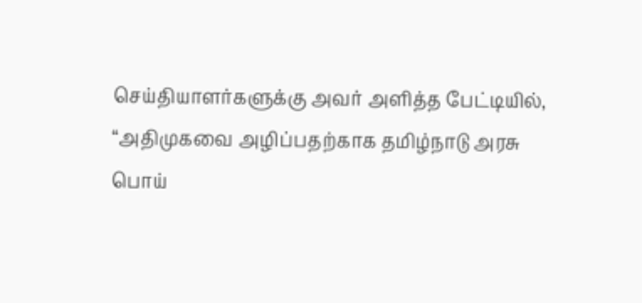செய்தியாளர்களுக்கு அவர் அளித்த பேட்டியில், “அதிமுகவை அழிப்பதற்காக தமிழ்நாடு அரசு பொய்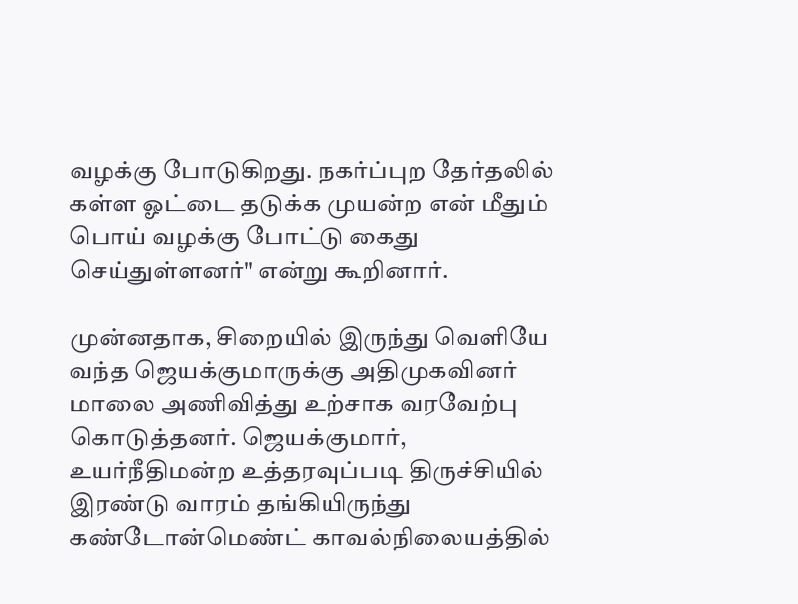வழக்கு போடுகிறது. நகர்ப்புற தேர்தலில் கள்ள ஓட்டை தடுக்க முயன்ற என் மீதும் பொய் வழக்கு போட்டு கைது செய்துள்ளனர்" என்று கூறினார்.

முன்னதாக, சிறையில் இருந்து வெளியே வந்த ஜெயக்குமாருக்கு அதிமுகவினர் மாலை அணிவித்து உற்சாக வரவேற்பு கொடுத்தனர். ஜெயக்குமார், உயர்நீதிமன்ற உத்தரவுப்படி திருச்சியில் இரண்டு வாரம் தங்கியிருந்து கண்டோன்மெண்ட் காவல்நிலையத்தில்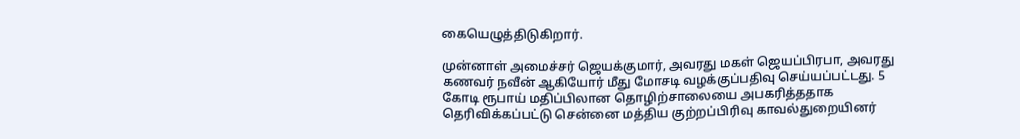கையெழுத்திடுகிறார்.

முன்னாள் அமைச்சர் ஜெயக்குமார், அவரது மகள் ஜெயப்பிரபா, அவரது கணவர் நவீன் ஆகியோர் மீது மோசடி வழக்குப்பதிவு செய்யப்பட்டது. 5 கோடி ரூபாய் மதிப்பிலான தொழிற்சாலையை அபகரித்ததாக தெரிவிக்கப்பட்டு சென்னை மத்திய குற்றப்பிரிவு காவல்துறையினர்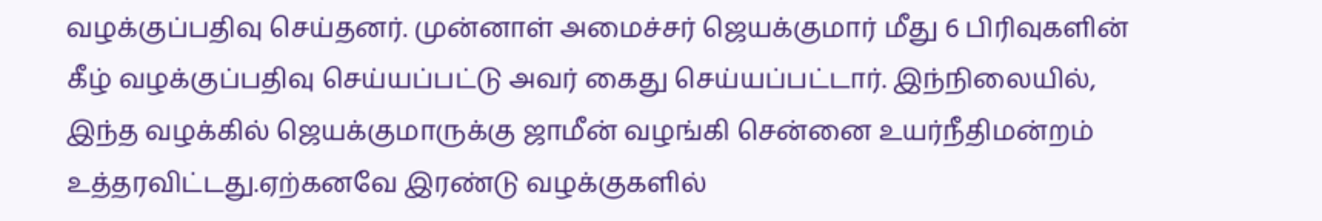வழக்குப்பதிவு செய்தனர். முன்னாள் அமைச்சர் ஜெயக்குமார் மீது 6 பிரிவுகளின் கீழ் வழக்குப்பதிவு செய்யப்பட்டு அவர் கைது செய்யப்பட்டார். இந்நிலையில், இந்த வழக்கில் ஜெயக்குமாருக்கு ஜாமீன் வழங்கி சென்னை உயர்நீதிமன்றம் உத்தரவிட்டது.ஏற்கனவே இரண்டு வழக்குகளில்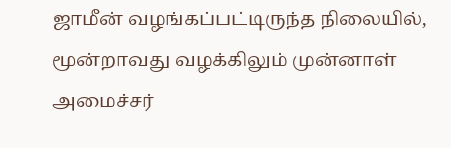ஜாமீன் வழங்கப்பட்டிருந்த நிலையில், மூன்றாவது வழக்கிலும் முன்னாள் அமைச்சர்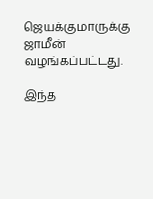ஜெயக்குமாருக்கு ஜாமீன் வழங்கப்பட்டது.

இந்த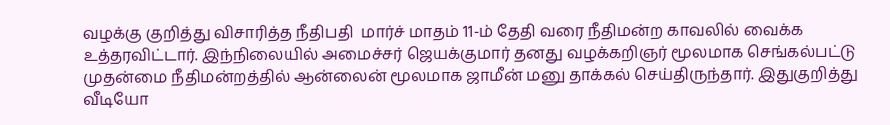வழக்கு குறித்து விசாரித்த நீதிபதி  மார்ச் மாதம் 11-ம் தேதி வரை நீதிமன்ற காவலில் வைக்க உத்தரவிட்டார். இந்நிலையில் அமைச்சர் ஜெயக்குமார் தனது வழக்கறிஞர் மூலமாக செங்கல்பட்டு முதன்மை நீதிமன்றத்தில் ஆன்லைன் மூலமாக ஜாமீன் மனு தாக்கல் செய்திருந்தார். இதுகுறித்து வீடியோ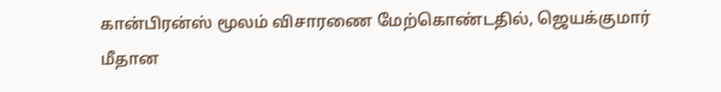கான்பிரன்ஸ் மூலம் விசாரணை மேற்கொண்டதில், ஜெயக்குமார் மீதான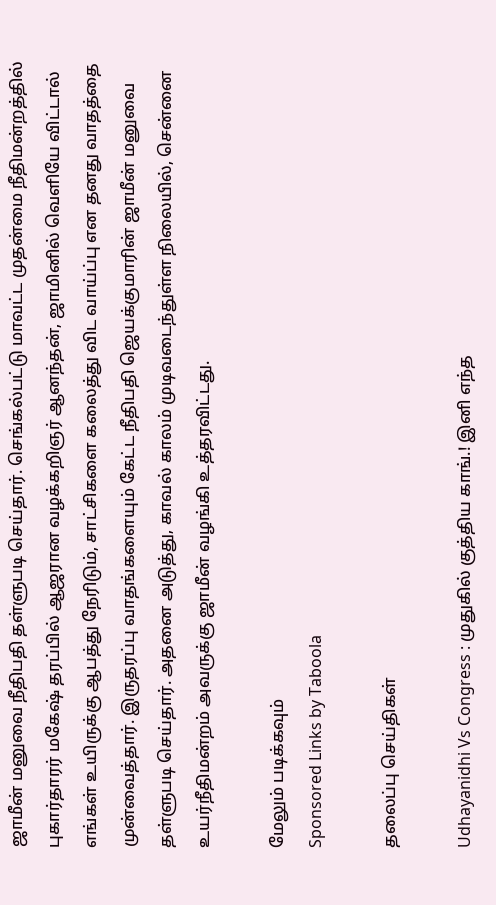ஜாமீன் மனுவை நீதிபதி தள்ளுபடி செய்தார். செங்கல்பட்டு மாவட்ட முதன்மை நீதிமன்றத்தில் புகார்தாரர் மகேஷ் தரப்பில் ஆஜரான வழக்கறிஞர் ஆனந்தன், ஜாமினில் வெளியே விட்டால் எங்கள் உயிருக்கு ஆபத்து நேரிடும், சாட்சிகளை கலைத்து விட வாய்ப்பு என தனது வாதத்தை முன்வைத்தார். இருதரப்பு வாதங்களையும் கேட்ட நீதிபதி ஜெயக்குமாரின் ஜாமீன் மனுவை தள்ளுபடி செய்தார். அதனை அடுத்து, காவல் காலம் முடிவடைந்துள்ள நிலையில், சென்னை உயர்நீதிமன்றம் அவருக்கு ஜாமீன் வழங்கி உத்தரவிட்டது.

மேலும் படிக்கவும்
Sponsored Links by Taboola

தலைப்பு செய்திகள்

Udhayanidhi Vs Congress : முதுகில் குத்திய காங்.! இனி எந்த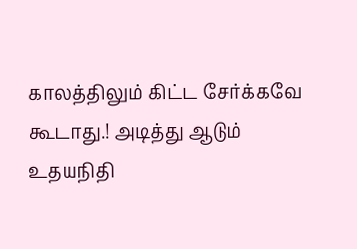காலத்திலும் கிட்ட சேர்க்கவே கூடாது.! அடித்து ஆடும் உதயநிதி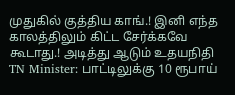முதுகில் குத்திய காங்.! இனி எந்த காலத்திலும் கிட்ட சேர்க்கவே கூடாது.! அடித்து ஆடும் உதயநிதி
TN Minister: பாட்டிலுக்கு 10 ரூபாய்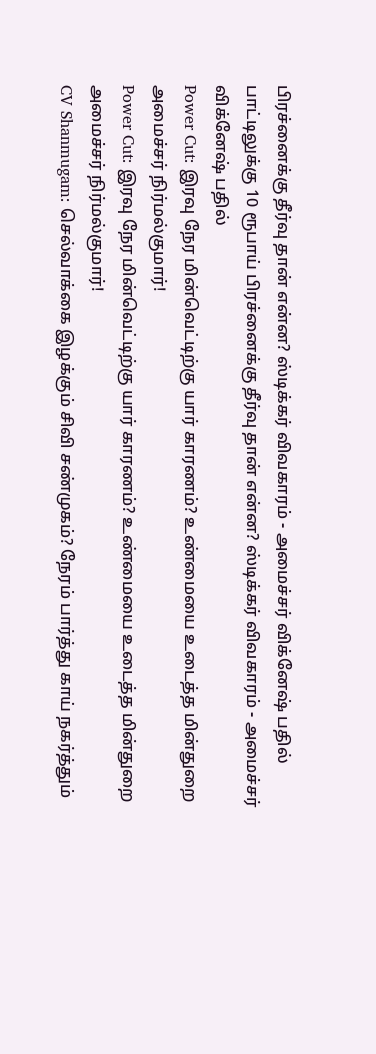பிரச்னைக்கு தீர்வு தான் என்ன? ஸ்டிக்கர் விவகாரம் - அமைச்சர் விக்னேஷ் பதில்
பாட்டிலுக்கு 10 ரூபாய் பிரச்னைக்கு தீர்வு தான் என்ன? ஸ்டிக்கர் விவகாரம் - அமைச்சர் விக்னேஷ் பதில்
Power Cut: இரவு நேர மின்வெட்டிற்கு யார் காரணம்? உண்மையை உடைத்த மின்துறை அமைச்சர் நிர்மல்குமார்!
Power Cut: இரவு நேர மின்வெட்டிற்கு யார் காரணம்? உண்மையை உடைத்த மின்துறை அமைச்சர் நிர்மல்குமார்!
CV Shanmugam: செல்வாக்கை இழக்கும் சிவி சண்முகம்? நேரம் பார்த்து காய் நகர்த்தும்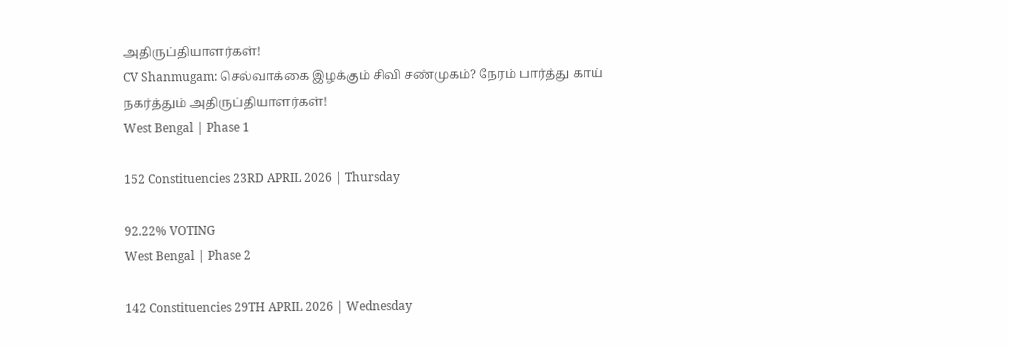அதிருப்தியாளர்கள்!
CV Shanmugam: செல்வாக்கை இழக்கும் சிவி சண்முகம்? நேரம் பார்த்து காய் நகர்த்தும் அதிருப்தியாளர்கள்!
West Bengal | Phase 1

152 Constituencies 23RD APRIL 2026 | Thursday

92.22% VOTING
West Bengal | Phase 2

142 Constituencies 29TH APRIL 2026 | Wednesday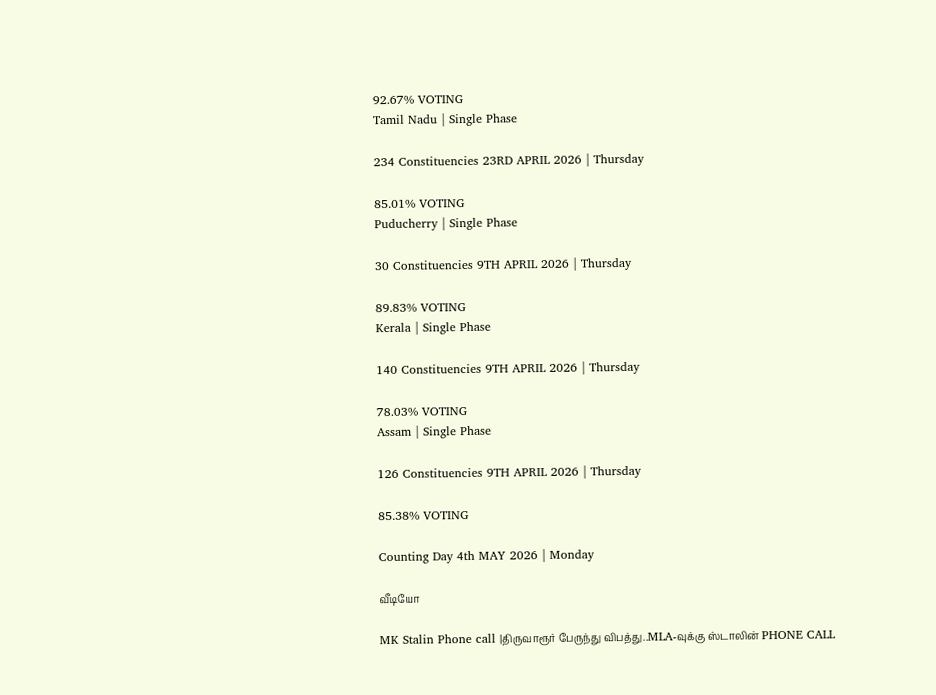92.67% VOTING
Tamil Nadu | Single Phase

234 Constituencies 23RD APRIL 2026 | Thursday

85.01% VOTING
Puducherry | Single Phase

30 Constituencies 9TH APRIL 2026 | Thursday

89.83% VOTING
Kerala | Single Phase

140 Constituencies 9TH APRIL 2026 | Thursday

78.03% VOTING
Assam | Single Phase

126 Constituencies 9TH APRIL 2026 | Thursday

85.38% VOTING

Counting Day 4th MAY 2026 | Monday

வீடியோ

MK Stalin Phone call |திருவாரூர் பேருந்து விபத்து..MLA-வுக்கு ஸ்டாலின் PHONE CALL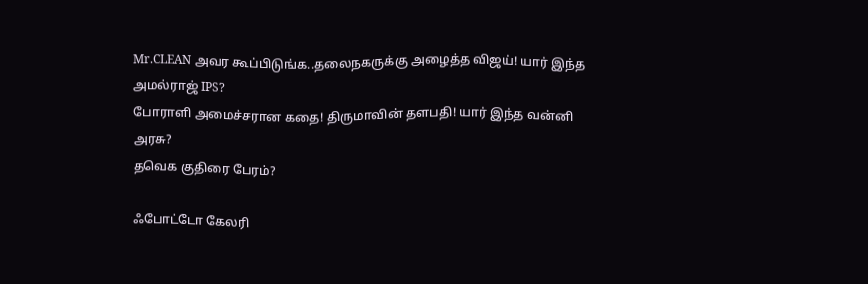Mr.CLEAN அவர கூப்பிடுங்க..தலைநகருக்கு அழைத்த விஜய்! யார் இந்த அமல்ராஜ் IPS?
போராளி அமைச்சரான கதை! திருமாவின் தளபதி! யார் இந்த வன்னி அரசு?
தவெக குதிரை பேரம்?

ஃபோட்டோ கேலரி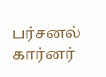பர்சனல் கார்னர்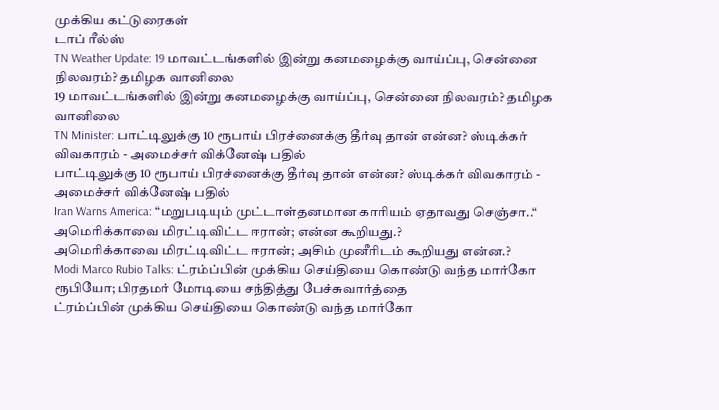முக்கிய கட்டுரைகள்
டாப் ரீல்ஸ்
TN Weather Update: 19 மாவட்டங்களில் இன்று கனமழைக்கு வாய்ப்பு, சென்னை நிலவரம்? தமிழக வானிலை
19 மாவட்டங்களில் இன்று கனமழைக்கு வாய்ப்பு, சென்னை நிலவரம்? தமிழக வானிலை
TN Minister: பாட்டிலுக்கு 10 ரூபாய் பிரச்னைக்கு தீர்வு தான் என்ன? ஸ்டிக்கர் விவகாரம் - அமைச்சர் விக்னேஷ் பதில்
பாட்டிலுக்கு 10 ரூபாய் பிரச்னைக்கு தீர்வு தான் என்ன? ஸ்டிக்கர் விவகாரம் - அமைச்சர் விக்னேஷ் பதில்
Iran Warns America: “மறுபடியும் முட்டாள்தனமான காரியம் ஏதாவது செஞ்சா..“ அமெரிக்காவை மிரட்டிவிட்ட ஈரான்; என்ன கூறியது.?
அமெரிக்காவை மிரட்டிவிட்ட ஈரான்; அசிம் முனீரிடம் கூறியது என்ன.?
Modi Marco Rubio Talks: ட்ரம்ப்பின் முக்கிய செய்தியை கொண்டு வந்த மார்கோ ரூபியோ; பிரதமர் மோடியை சந்தித்து பேச்சுவார்த்தை
ட்ரம்ப்பின் முக்கிய செய்தியை கொண்டு வந்த மார்கோ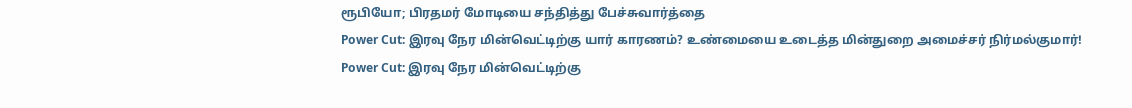ரூபியோ; பிரதமர் மோடியை சந்தித்து பேச்சுவார்த்தை
Power Cut: இரவு நேர மின்வெட்டிற்கு யார் காரணம்? உண்மையை உடைத்த மின்துறை அமைச்சர் நிர்மல்குமார்!
Power Cut: இரவு நேர மின்வெட்டிற்கு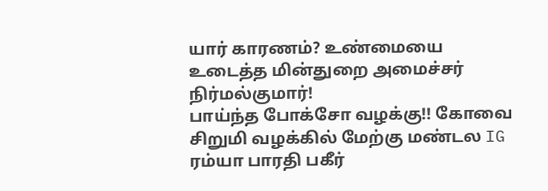யார் காரணம்? உண்மையை உடைத்த மின்துறை அமைச்சர் நிர்மல்குமார்!
பாய்ந்த போக்சோ வழக்கு!! கோவை சிறுமி வழக்கில் மேற்கு மண்டல IG ரம்யா பாரதி பகீர்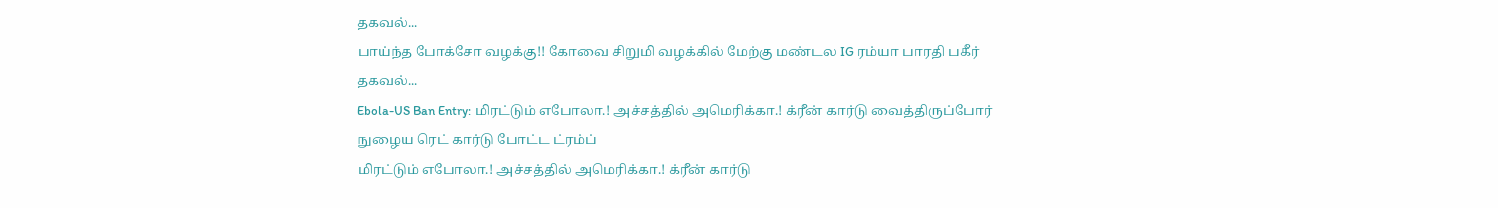தகவல்...
பாய்ந்த போக்சோ வழக்கு!! கோவை சிறுமி வழக்கில் மேற்கு மண்டல IG ரம்யா பாரதி பகீர் தகவல்...
Ebola-US Ban Entry: மிரட்டும் எபோலா.! அச்சத்தில் அமெரிக்கா.! க்ரீன் கார்டு வைத்திருப்போர் நுழைய ரெட் கார்டு போட்ட ட்ரம்ப்
மிரட்டும் எபோலா.! அச்சத்தில் அமெரிக்கா.! க்ரீன் கார்டு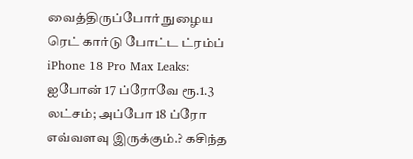வைத்திருப்போர் நுழைய ரெட் கார்டு போட்ட ட்ரம்ப்
iPhone 18 Pro Max Leaks: ஐபோன் 17 ப்ரோவே ரூ.1.3 லட்சம்; அப்போ 18 ப்ரோ எவ்வளவு இருக்கும்.? கசிந்த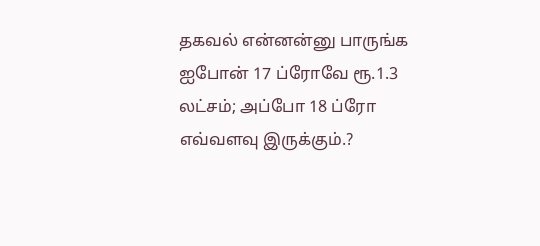தகவல் என்னன்னு பாருங்க
ஐபோன் 17 ப்ரோவே ரூ.1.3 லட்சம்; அப்போ 18 ப்ரோ எவ்வளவு இருக்கும்.?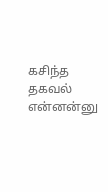கசிந்த தகவல் என்னன்னு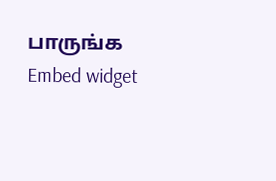பாருங்க
Embed widget